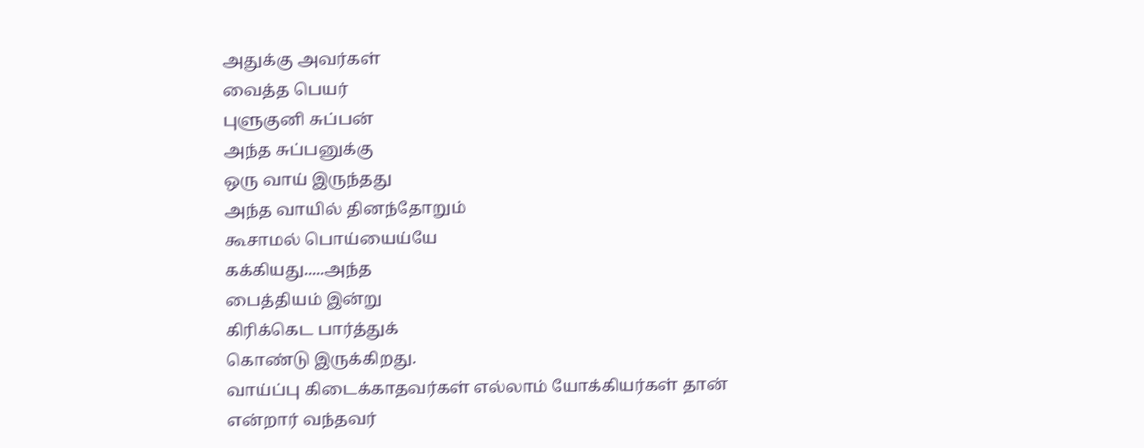அதுக்கு அவர்கள்
வைத்த பெயர்
புளுகுனி சுப்பன்
அந்த சுப்பனுக்கு
ஒரு வாய் இருந்தது
அந்த வாயில் தினந்தோறும்
கூசாமல் பொய்யைய்யே
கக்கியது.....அந்த
பைத்தியம் இன்று
கிரிக்கெட பார்த்துக்
கொண்டு இருக்கிறது.
வாய்ப்பு கிடைக்காதவர்கள் எல்லாம் யோக்கியர்கள் தான் என்றார் வந்தவர்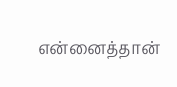என்னைத்தான்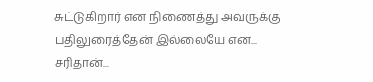சுட்டுகிறார் என நிணைத்து அவருக்கு பதிலுரைத்தேன் இல்லையே என...
சரிதான்...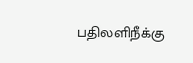பதிலளிநீக்கு